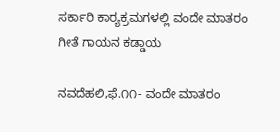ಸರ್ಕಾರಿ ಕಾರ್‍ಯಕ್ರಮಗಳಲ್ಲಿ ವಂದೇ ಮಾತರಂ ಗೀತೆ ಗಾಯನ ಕಡ್ಡಾಯ

ನವದೆಹಲಿ,ಫೆ.೧೧- ವಂದೇ ಮಾತರಂ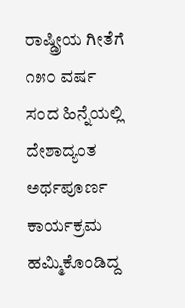ರಾಷ್ಡ್ರೀಯ ಗೀತೆಗೆ ೧೫೦ ವರ್ಷ ಸಂದ ಹಿನ್ನೆಯಲ್ಲಿ ದೇಶಾದ್ಯಂತ ಅರ್ಥಪೂರ್ಣ ಕಾರ್ಯಕ್ರಮ ಹಮ್ಮಿಕೊಂಡಿದ್ದ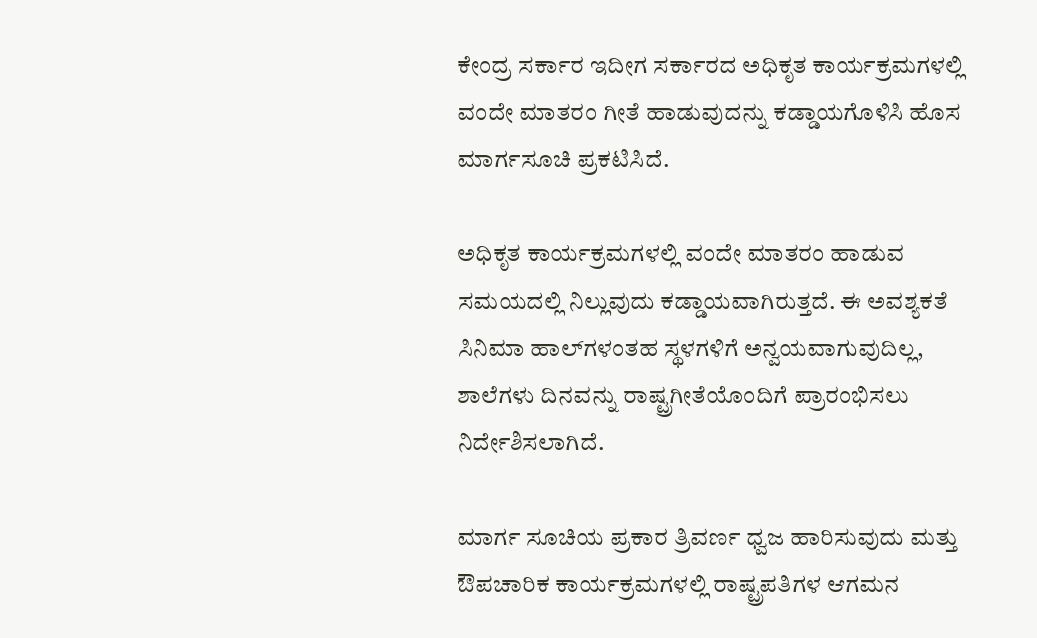ಕೇಂದ್ರ ಸರ್ಕಾರ ಇದೀಗ ಸರ್ಕಾರದ ಅಧಿಕೃತ ಕಾರ್ಯಕ್ರಮಗಳಲ್ಲಿ ವಂದೇ ಮಾತರಂ ಗೀತೆ ಹಾಡುವುದನ್ನು ಕಡ್ಡಾಯಗೊಳಿಸಿ ಹೊಸ ಮಾರ್ಗಸೂಚಿ ಪ್ರಕಟಿಸಿದೆ.

ಅಧಿಕೃತ ಕಾರ್ಯಕ್ರಮಗಳಲ್ಲಿ ವಂದೇ ಮಾತರಂ ಹಾಡುವ ಸಮಯದಲ್ಲಿ ನಿಲ್ಲುವುದು ಕಡ್ಡಾಯವಾಗಿರುತ್ತದೆ. ಈ ಅವಶ್ಯಕತೆ ಸಿನಿಮಾ ಹಾಲ್‌ಗಳಂತಹ ಸ್ಥಳಗಳಿಗೆ ಅನ್ವಯವಾಗುವುದಿಲ್ಲ, ಶಾಲೆಗಳು ದಿನವನ್ನು ರಾಷ್ಟ್ರಗೀತೆಯೊಂದಿಗೆ ಪ್ರಾರಂಭಿಸಲು ನಿರ್ದೇಶಿಸಲಾಗಿದೆ.

ಮಾರ್ಗ ಸೂಚಿಯ ಪ್ರಕಾರ ತ್ರಿವರ್ಣ ಧ್ವಜ ಹಾರಿಸುವುದು ಮತ್ತು ಔಪಚಾರಿಕ ಕಾರ್ಯಕ್ರಮಗಳಲ್ಲಿ ರಾಷ್ಟ್ರಪತಿಗಳ ಆಗಮನ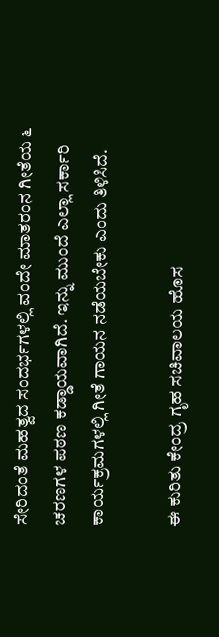ಸೇರಿದಂತೆ ಮಹತ್ವದ ಸಂದರ್ಭಗಳಲ್ಲಿ ವಂದೇ ಮಾತರಂನ ಗೀತೆಯ ೬ ಚರಣಗಳ ಪಠಣ ಕಡ್ಡಾಯವಾಗಿದೆ. ಇನ್ನು ಮುಂದೆ ಎಲ್ಲಾ ಸರ್ಕಾರಿ ಕಾರ್ಯಕ್ರಮಗಳಲ್ಲಿ ಗೀತೆ ಗಾಯನ ನಡೆಯಬೇಕು ಎಂದು ತಿಳಿಸಿದೆ.

ಈ ಕುರಿತು ಕೇಂದ್ರ ಗೃಹ ಸಚಿವಾಲಯ ಹೊಸ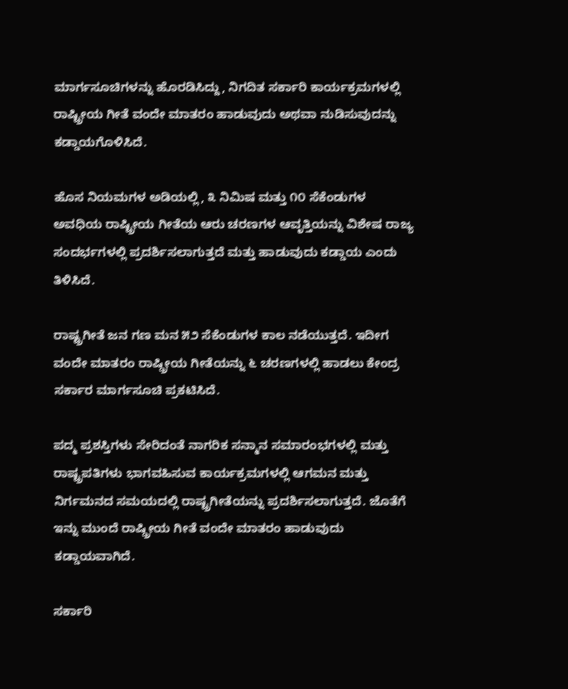ಮಾರ್ಗಸೂಚಿಗಳನ್ನು ಹೊರಡಿಸಿದ್ದು, ನಿಗದಿತ ಸರ್ಕಾರಿ ಕಾರ್ಯಕ್ರಮಗಳಲ್ಲಿ ರಾಷ್ಟ್ರೀಯ ಗೀತೆ ವಂದೇ ಮಾತರಂ ಹಾಡುವುದು ಅಥವಾ ನುಡಿಸುವುದನ್ನು ಕಡ್ಡಾಯಗೊಳಿಸಿದೆ.

ಹೊಸ ನಿಯಮಗಳ ಅಡಿಯಲ್ಲಿ, ೩ ನಿಮಿಷ ಮತ್ತು ೧೦ ಸೆಕೆಂಡುಗಳ ಅವಧಿಯ ರಾಷ್ಟ್ರೀಯ ಗೀತೆಯ ಆರು ಚರಣಗಳ ಆವೃತ್ತಿಯನ್ನು ವಿಶೇಷ ರಾಜ್ಯ ಸಂದರ್ಭಗಳಲ್ಲಿ ಪ್ರದರ್ಶಿಸಲಾಗುತ್ತದೆ ಮತ್ತು ಹಾಡುವುದು ಕಡ್ಡಾಯ ಎಂದು ತಿಳಿಸಿದೆ.

ರಾಷ್ಟ್ರಗೀತೆ ಜನ ಗಣ ಮನ ೫೨ ಸೆಕೆಂಡುಗಳ ಕಾಲ ನಡೆಯುತ್ತದೆ. ಇದೀಗ ವಂದೇ ಮಾತರಂ ರಾಷ್ಡ್ರೀಯ ಗೀತೆಯನ್ನು ೬ ಚರಣಗಳಲ್ಲಿ ಹಾಡಲು ಕೇಂದ್ರ ಸರ್ಕಾರ ಮಾರ್ಗಸೂಚಿ ಪ್ರಕಟಿಸಿದೆ.

ಪದ್ಮ ಪ್ರಶಸ್ತಿಗಳು ಸೇರಿದಂತೆ ನಾಗರಿಕ ಸನ್ಮಾನ ಸಮಾರಂಭಗಳಲ್ಲಿ ಮತ್ತು ರಾಷ್ಟ್ರಪತಿಗಳು ಭಾಗವಹಿಸುವ ಕಾರ್ಯಕ್ರಮಗಳಲ್ಲಿ ಆಗಮನ ಮತ್ತು ನಿರ್ಗಮನದ ಸಮಯದಲ್ಲಿ ರಾಷ್ಟ್ರಗೀತೆಯನ್ನು ಪ್ರದರ್ಶಿಸಲಾಗುತ್ತದೆ. ಜೊತೆಗೆ ಇನ್ನು ಮುಂದೆ ರಾಷ್ಡ್ರೀಯ ಗೀತೆ ವಂದೇ ಮಾತರಂ ಹಾಡುವುದು ಕಡ್ಡಾಯವಾಗಿದೆ.

ಸರ್ಕಾರಿ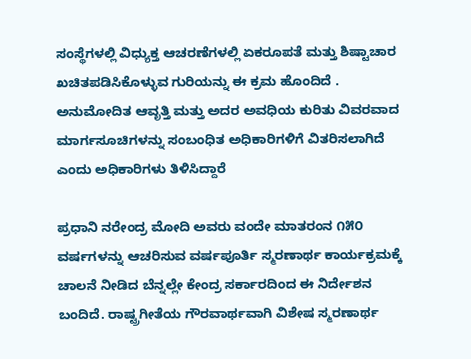ಸಂಸ್ಥೆಗಳಲ್ಲಿ ವಿಧ್ಯುಕ್ತ ಆಚರಣೆಗಳಲ್ಲಿ ಏಕರೂಪತೆ ಮತ್ತು ಶಿಷ್ಟಾಚಾರ ಖಚಿತಪಡಿಸಿಕೊಳ್ಳುವ ಗುರಿಯನ್ನು ಈ ಕ್ರಮ ಹೊಂದಿದೆ . ಅನುಮೋದಿತ ಆವೃತ್ತಿ ಮತ್ತು ಅದರ ಅವಧಿಯ ಕುರಿತು ವಿವರವಾದ ಮಾರ್ಗಸೂಚಿಗಳನ್ನು ಸಂಬಂಧಿತ ಅಧಿಕಾರಿಗಳಿಗೆ ವಿತರಿಸಲಾಗಿದೆ ಎಂದು ಅಧಿಕಾರಿಗಳು ತಿಳಿಸಿದ್ದಾರೆ

ಪ್ರಧಾನಿ ನರೇಂದ್ರ ಮೋದಿ ಅವರು ವಂದೇ ಮಾತರಂನ ೧೫೦ ವರ್ಷಗಳನ್ನು ಆಚರಿಸುವ ವರ್ಷಪೂರ್ತಿ ಸ್ಮರಣಾರ್ಥ ಕಾರ್ಯಕ್ರಮಕ್ಕೆ ಚಾಲನೆ ನೀಡಿದ ಬೆನ್ನಲ್ಲೇ ಕೇಂದ್ರ ಸರ್ಕಾರದಿಂದ ಈ ನಿರ್ದೇಶನ ಬಂದಿದೆ. ರಾಷ್ಟ್ರಗೀತೆಯ ಗೌರವಾರ್ಥವಾಗಿ ವಿಶೇಷ ಸ್ಮರಣಾರ್ಥ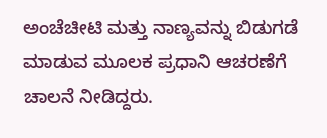ಅಂಚೆಚೀಟಿ ಮತ್ತು ನಾಣ್ಯವನ್ನು ಬಿಡುಗಡೆ ಮಾಡುವ ಮೂಲಕ ಪ್ರಧಾನಿ ಆಚರಣೆಗೆ ಚಾಲನೆ ನೀಡಿದ್ದರು.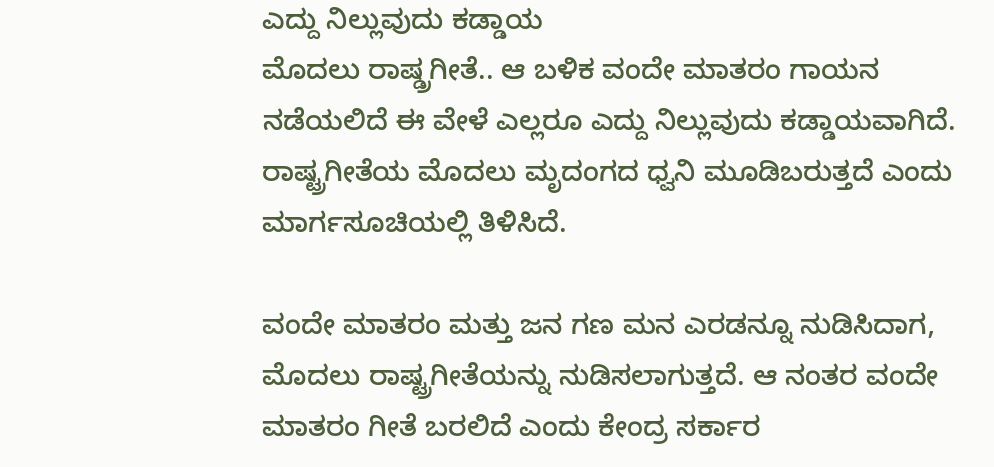ಎದ್ದು ನಿಲ್ಲುವುದು ಕಡ್ಡಾಯ
ಮೊದಲು ರಾಷ್ಡ್ರಗೀತೆ.. ಆ ಬಳಿಕ ವಂದೇ ಮಾತರಂ ಗಾಯನ ನಡೆಯಲಿದೆ ಈ ವೇಳೆ ಎಲ್ಲರೂ ಎದ್ದು ನಿಲ್ಲುವುದು ಕಡ್ಡಾಯವಾಗಿದೆ. ರಾಷ್ಟ್ರಗೀತೆಯ ಮೊದಲು ಮೃದಂಗದ ಧ್ವನಿ ಮೂಡಿಬರುತ್ತದೆ ಎಂದು ಮಾರ್ಗಸೂಚಿಯಲ್ಲಿ ತಿಳಿಸಿದೆ.

ವಂದೇ ಮಾತರಂ ಮತ್ತು ಜನ ಗಣ ಮನ ಎರಡನ್ನೂ ನುಡಿಸಿದಾಗ, ಮೊದಲು ರಾಷ್ಟ್ರಗೀತೆಯನ್ನು ನುಡಿಸಲಾಗುತ್ತದೆ. ಆ ನಂತರ ವಂದೇ ಮಾತರಂ ಗೀತೆ ಬರಲಿದೆ ಎಂದು ಕೇಂದ್ರ ಸರ್ಕಾರ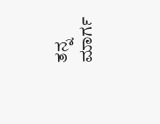ತನ್ನ ಮಾರ್ಗ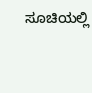ಸೂಚಿಯಲ್ಲಿ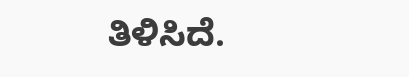ತಿಳಿಸಿದೆ.